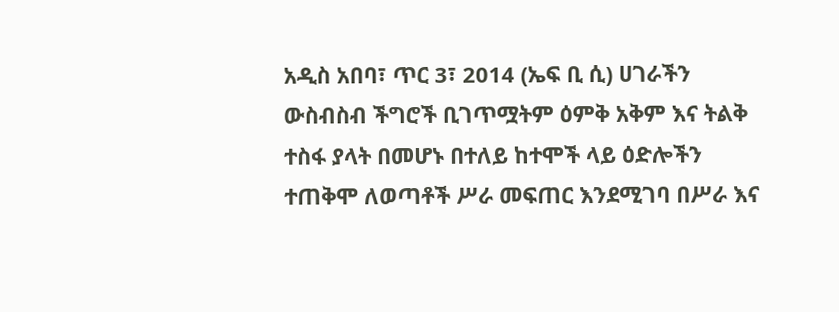አዲስ አበባ፣ ጥር 3፣ 2014 (ኤፍ ቢ ሲ) ሀገራችን ውስብስብ ችግሮች ቢገጥሟትም ዕምቅ አቅም እና ትልቅ ተስፋ ያላት በመሆኑ በተለይ ከተሞች ላይ ዕድሎችን ተጠቅሞ ለወጣቶች ሥራ መፍጠር እንደሚገባ በሥራ እና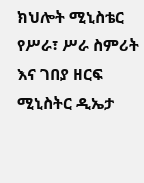ክህሎት ሚኒስቴር የሥራ፣ ሥራ ስምሪት እና ገበያ ዘርፍ ሚኒስትር ዲኤታ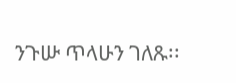ንጉሡ ጥላሁን ገለጹ፡፡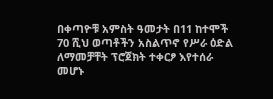በቀጣዮቹ አምስት ዓመታት በ11 ከተሞች 70 ሺህ ወጣቶችን አስልጥኖ የሥራ ዕድል ለማመቻቸት ፕሮጀክት ተቀርፆ እየተሰራ መሆኑ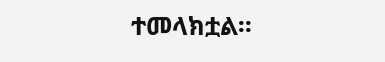ተመላክቷል፡፡